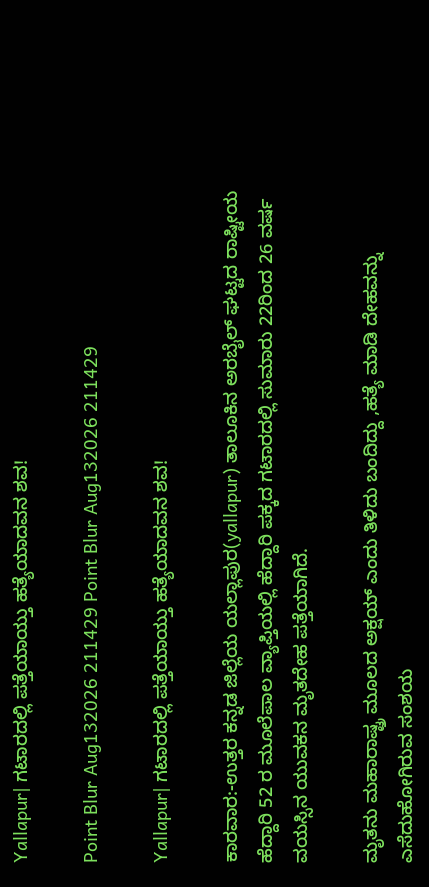Yallapur| ಗಟಾರದಲ್ಲಿ ಪತ್ತೆಯಾಯ್ತು ಹತ್ಯೆಯಾದವನ ಶವ!

Point Blur Aug132026 211429 Point Blur Aug132026 211429

Yallapur| ಗಟಾರದಲ್ಲಿ ಪತ್ತೆಯಾಯ್ತು ಹತ್ಯೆಯಾದವನ ಶವ!

ಕಾರವಾರ:-ಉತ್ತರ ಕನ್ನಡ ಜಿಲ್ಲೆಯ ಯಲ್ಲಾಪುರ(yallapur) ತಾಲೂಕಿನ ಅರಬೈಲ್ ಘಟ್ಟದ ರಾಷ್ಟೀಯ ಹೆದ್ದಾರಿ 52 ರ ಮೂಲೆಪಾಲ ವ್ಯಾಪ್ತಿಯಲ್ಲಿ ಹೆದ್ದಾರಿ ಪಕ್ಕದ ಗಟಾರದಲ್ಲಿ ಸುಮಾರು 22ರಿಂದ 26 ವರ್ಷ ವಯಸ್ಸಿನ ಯುವಕನ ಮೃತದೇಹ ಪತ್ತೆಯಾಗಿದೆ.

ಮೃತನು ಮಹಾರಾಷ್ಟ್ರ ಮೂಲದ ಅಕ್ಷಯ್ ಎಂದು ತಿಳಿದು ಬಂದಿದ್ದು ,ಹತ್ಯೆ ಮಾಡಿ ದೇಹವನ್ನು ಎಸೆದುಹೋಗಿರುವ ಸಂಶಯ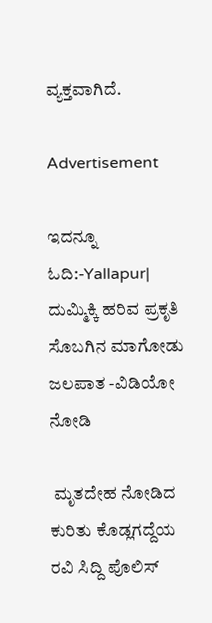ವ್ಯಕ್ತವಾಗಿದೆ.

Advertisement

ಇದನ್ನೂ ಓದಿ:-Yallapur| ದುಮ್ಮಿಕ್ಕಿ ಹರಿವ ಪ್ರಕೃತಿ ಸೊಬಗಿನ ಮಾಗೋಡು ಜಲಪಾತ -ವಿಡಿಯೋ ನೋಡಿ

 ಮೃತದೇಹ ನೋಡಿದ ಕುರಿತು ಕೊಡ್ಲಗದ್ದೆಯ ರವಿ ಸಿದ್ದಿ ಪೊಲಿಸ್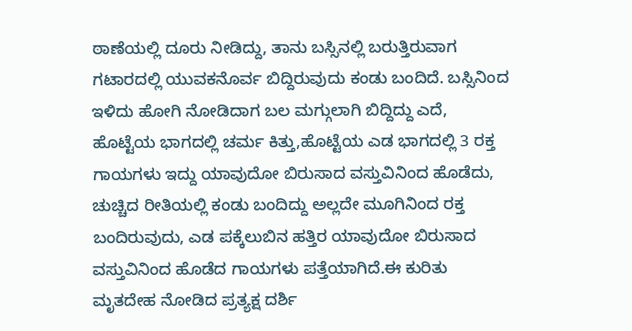ಠಾಣೆಯಲ್ಲಿ ದೂರು ನೀಡಿದ್ದು, ತಾನು ಬಸ್ಸಿನಲ್ಲಿ ಬರುತ್ತಿರುವಾಗ ಗಟಾರದಲ್ಲಿ ಯುವಕನೊರ್ವ ಬಿದ್ದಿರುವುದು ಕಂಡು ಬಂದಿದೆ. ಬಸ್ಸಿನಿಂದ ಇಳಿದು ಹೋಗಿ ನೋಡಿದಾಗ ಬಲ ಮಗ್ಗುಲಾಗಿ ಬಿದ್ದಿದ್ದು ಎದೆ, ಹೊಟ್ಟೆಯ ಭಾಗದಲ್ಲಿ ಚರ್ಮ ಕಿತ್ತು,ಹೊಟ್ಟೆಯ ಎಡ ಭಾಗದಲ್ಲಿ 3 ರಕ್ತ ಗಾಯಗಳು ಇದ್ದು ಯಾವುದೋ ಬಿರುಸಾದ ವಸ್ತುವಿನಿಂದ ಹೊಡೆದು, ಚುಚ್ಚಿದ ರೀತಿಯಲ್ಲಿ ಕಂಡು ಬಂದಿದ್ದು ಅಲ್ಲದೇ ಮೂಗಿನಿಂದ ರಕ್ತ ಬಂದಿರುವುದು, ಎಡ ಪಕ್ಕೆಲುಬಿನ ಹತ್ತಿರ ಯಾವುದೋ ಬಿರುಸಾದ ವಸ್ತುವಿನಿಂದ ಹೊಡೆದ ಗಾಯಗಳು ಪತ್ತೆಯಾಗಿದೆ.ಈ ಕುರಿತು ಮೃತದೇಹ ನೋಡಿದ ಪ್ರತ್ಯಕ್ಷ ದರ್ಶಿ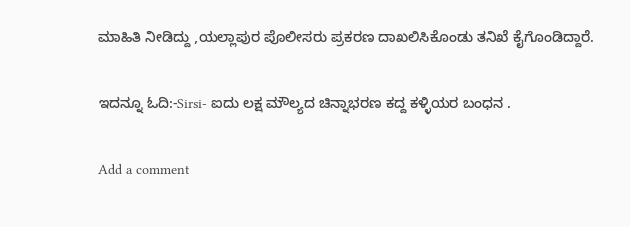ಮಾಹಿತಿ ನೀಡಿದ್ದು ,ಯಲ್ಲಾಪುರ ಪೊಲೀಸರು ಪ್ರಕರಣ ದಾಖಲಿಸಿಕೊಂಡು ತನಿಖೆ ಕೈಗೊಂಡಿದ್ದಾರೆ.

ಇದನ್ನೂ ಓದಿ:-Sirsi- ಐದು ಲಕ್ಷ ಮೌಲ್ಯದ ಚಿನ್ನಾಭರಣ ಕದ್ದ ಕಳ್ಳಿಯರ ಬಂಧನ .

Add a comment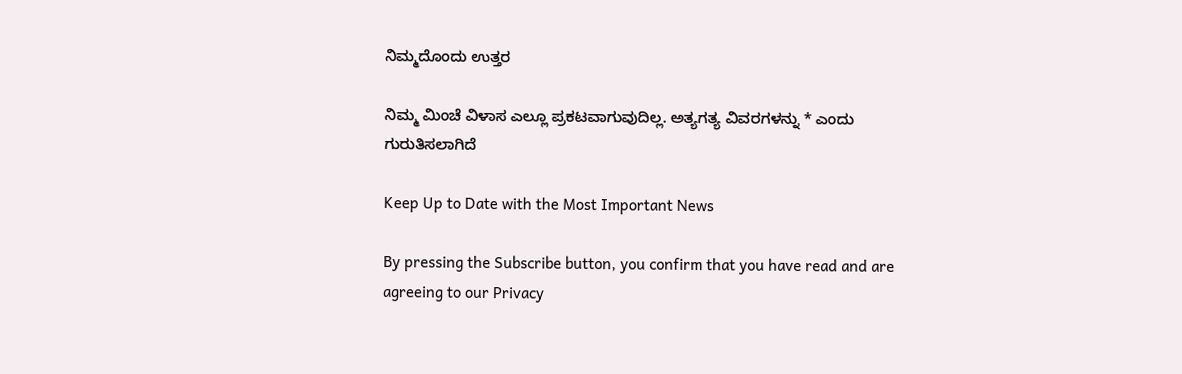ನಿಮ್ಮದೊಂದು ಉತ್ತರ

ನಿಮ್ಮ ಮಿಂಚೆ ವಿಳಾಸ ಎಲ್ಲೂ ಪ್ರಕಟವಾಗುವುದಿಲ್ಲ. ಅತ್ಯಗತ್ಯ ವಿವರಗಳನ್ನು * ಎಂದು ಗುರುತಿಸಲಾಗಿದೆ

Keep Up to Date with the Most Important News

By pressing the Subscribe button, you confirm that you have read and are agreeing to our Privacy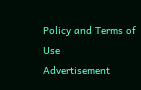Policy and Terms of Use
Advertisement